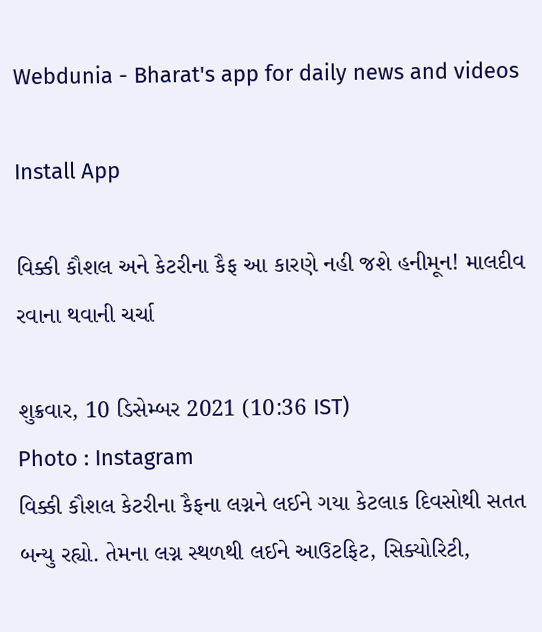Webdunia - Bharat's app for daily news and videos

Install App

વિક્કી કૌશલ અને કેટરીના કૈફ આ કારણે નહી જશે હનીમૂન! માલદીવ રવાના થવાની ચર્ચા

શુક્રવાર, 10 ડિસેમ્બર 2021 (10:36 IST)
Photo : Instagram
વિક્કી કૌશલ કેટરીના કૈફના લગ્નને લઈને ગયા કેટલાક દિવસોથી સતત બન્યુ રહ્યો. તેમના લગ્ન સ્થળથી લઈને આઉટફિટ, સિક્યોરિટી,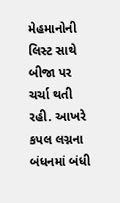મેહમાનોની લિસ્ટ સાથે બીજા પર ચર્ચા થતી રહી. આખરે કપલ લગ્નના બંધનમાં બંધી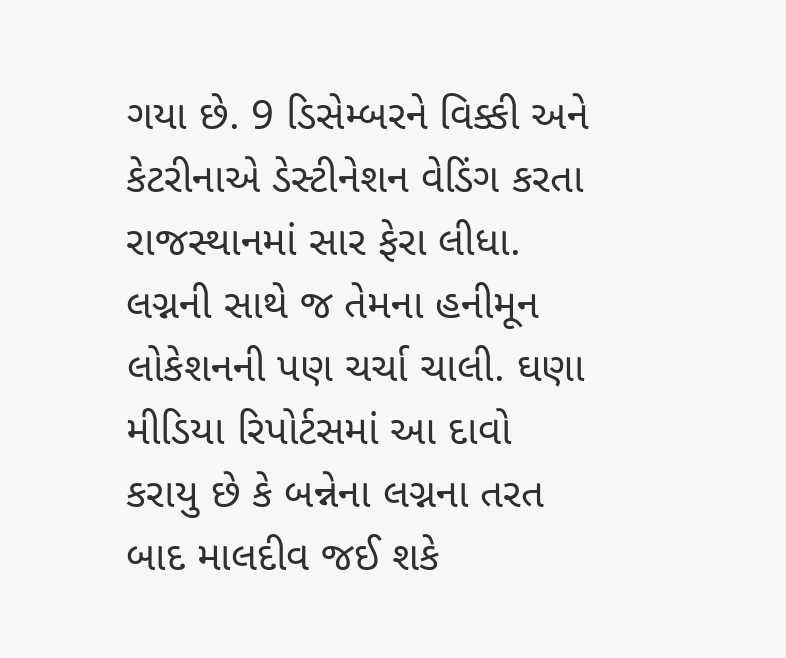ગયા છે. 9 ડિસેમ્બરને વિક્કી અને કેટરીનાએ ડેસ્ટીનેશન વેડિંગ કરતા રાજસ્થાનમાં સાર ફેરા લીધા. લગ્નની સાથે જ તેમના હનીમૂન લોકેશનની પણ ચર્ચા ચાલી. ઘણા મીડિયા રિપોર્ટસમાં આ દાવો કરાયુ છે કે બન્નેના લગ્નના તરત બાદ માલદીવ જઈ શકે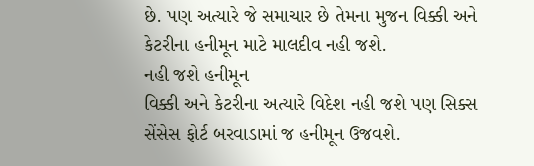છે. પણ અત્યારે જે સમાચાર છે તેમના મુજન વિક્કી અને કેટરીના હનીમૂન માટે માલદીવ નહી જશે.
નહી જશે હનીમૂન
વિક્કી અને કેટરીના અત્યારે વિદેશ નહી જશે પણ સિક્સ સેંસેસ ફોર્ટ બરવાડામાં જ હનીમૂન ઉજવશે.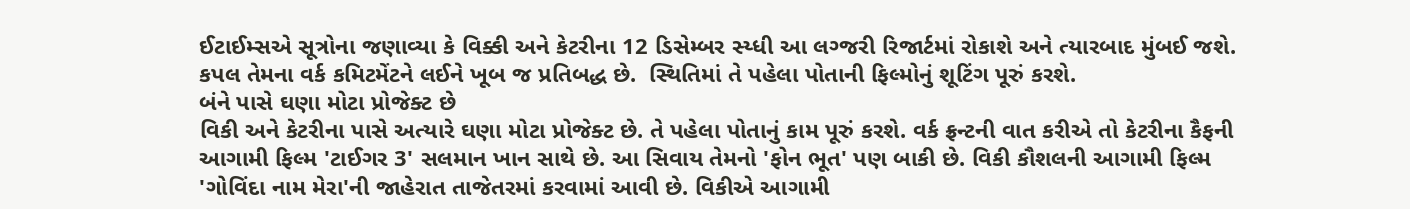ઈટાઈમ્સએ સૂત્રોના જણાવ્યા કે વિક્કી અને કેટરીના 12 ડિસેમ્બર સ્ય્ધી આ લગ્જરી રિજાર્ટમાં રોકાશે અને ત્યારબાદ મુંબઈ જશે. કપલ તેમના વર્ક કમિટમેંટને લઈને ખૂબ જ પ્રતિબદ્ધ છે.  સ્થિતિમાં તે પહેલા પોતાની ફિલ્મોનું શૂટિંગ પૂરું કરશે.
બંને પાસે ઘણા મોટા પ્રોજેક્ટ છે
વિકી અને કેટરીના પાસે અત્યારે ઘણા મોટા પ્રોજેક્ટ છે. તે પહેલા પોતાનું કામ પૂરું કરશે. વર્ક ફ્રન્ટની વાત કરીએ તો કેટરીના કૈફની આગામી ફિલ્મ 'ટાઈગર 3' સલમાન ખાન સાથે છે. આ સિવાય તેમનો 'ફોન ભૂત' પણ બાકી છે. વિકી કૌશલની આગામી ફિલ્મ 'ગોવિંદા નામ મેરા'ની જાહેરાત તાજેતરમાં કરવામાં આવી છે. વિકીએ આગામી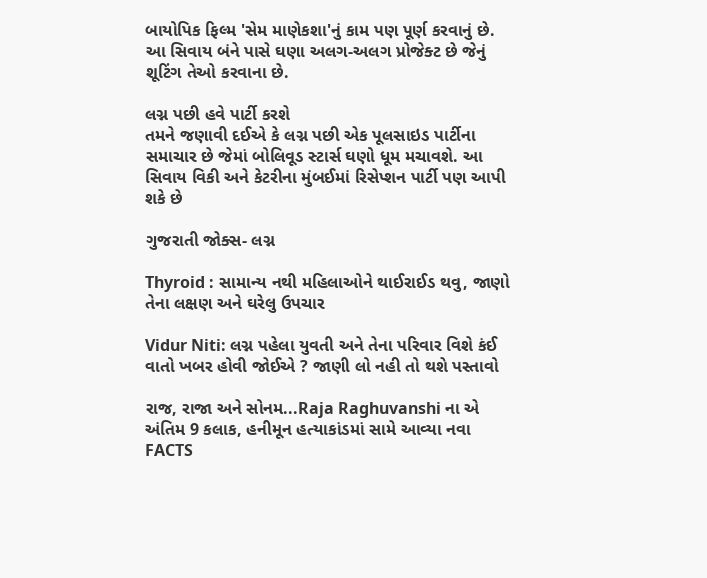બાયોપિક ફિલ્મ 'સેમ માણેકશા'નું કામ પણ પૂર્ણ કરવાનું છે. આ સિવાય બંને પાસે ઘણા અલગ-અલગ પ્રોજેક્ટ છે જેનું શૂટિંગ તેઓ કરવાના છે.

લગ્ન પછી હવે પાર્ટી કરશે
તમને જણાવી દઈએ કે લગ્ન પછી એક પૂલસાઇડ પાર્ટીના સમાચાર છે જેમાં બોલિવૂડ સ્ટાર્સ ઘણો ધૂમ મચાવશે. આ સિવાય વિકી અને કેટરીના મુંબઈમાં રિસેપ્શન પાર્ટી પણ આપી શકે છે

ગુજરાતી જોક્સ- લગ્ન

Thyroid : સામાન્ય નથી મહિલાઓને થાઈરાઈડ થવુ, જાણો તેના લક્ષણ અને ઘરેલુ ઉપચાર

Vidur Niti: લગ્ન પહેલા યુવતી અને તેના પરિવાર વિશે કંઈ વાતો ખબર હોવી જોઈએ ? જાણી લો નહી તો થશે પસ્તાવો

રાજ, રાજા અને સોનમ...Raja Raghuvanshi ના એ અંતિમ 9 કલાક, હનીમૂન હત્યાકાંડમાં સામે આવ્યા નવા FACTS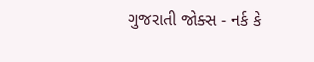ગુજરાતી જોક્સ - નર્ક કે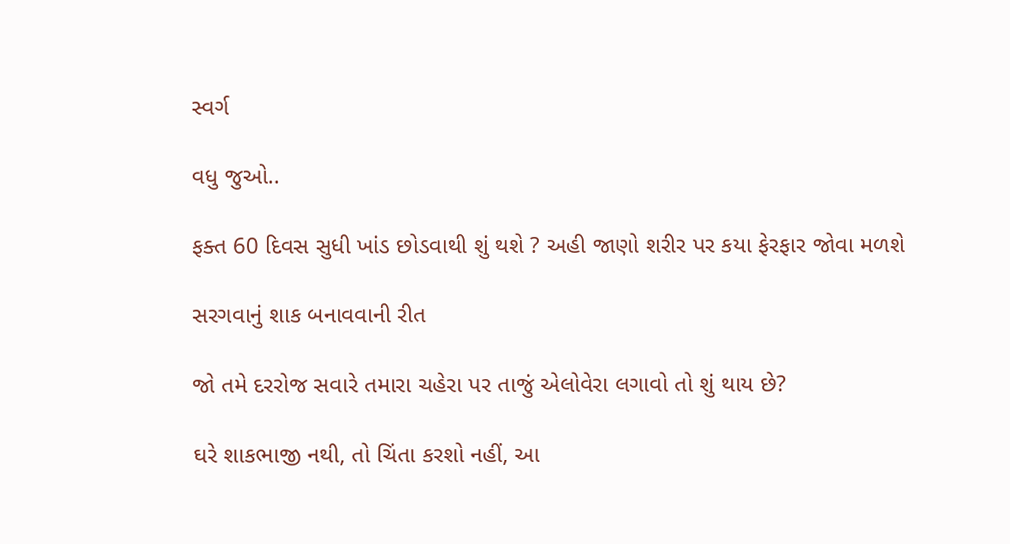સ્વર્ગ

વધુ જુઓ..

ફક્ત 60 દિવસ સુધી ખાંડ છોડવાથી શું થશે ? અહી જાણો શરીર પર કયા ફેરફાર જોવા મળશે

સરગવાનું શાક બનાવવાની રીત

જો તમે દરરોજ સવારે તમારા ચહેરા પર તાજું એલોવેરા લગાવો તો શું થાય છે?

ઘરે શાકભાજી નથી, તો ચિંતા કરશો નહીં, આ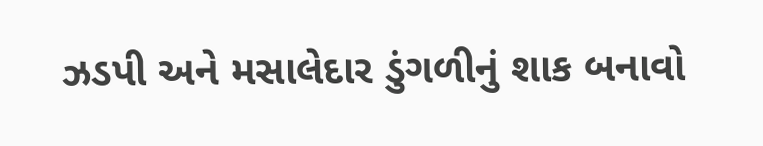ઝડપી અને મસાલેદાર ડુંગળીનું શાક બનાવો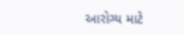આરોગ્ય માટે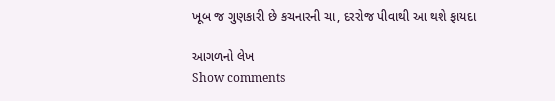ખૂબ જ ગુણકારી છે કચનારની ચા, દરરોજ પીવાથી આ થશે ફાયદા

આગળનો લેખ
Show comments